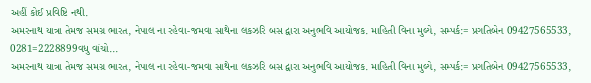અહીં કોઈ પ્રવિષ્ટિ નથી.
અમરનાથ યાત્રા તેમજ સમગ્ર ભારત, નેપાલ ના રહેવા-જમવા સાથેના લકઝરિ બસ દ્વારા અનુભવિ આયોજક. માહિતી વિના મુલ્યે, સમ્પર્ક:= પ્રગતિબેન 09427565533, 0281=2228899વધુ વાંચો...
અમરનાથ યાત્રા તેમજ સમગ્ર ભારત, નેપાલ ના રહેવા-જમવા સાથેના લકઝરિ બસ દ્વારા અનુભવિ આયોજક. માહિતી વિના મુલ્યે, સમ્પર્ક:= પ્રગતિબેન 09427565533,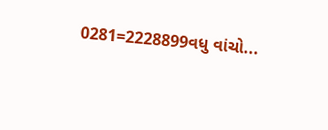0281=2228899વધુ વાંચો...